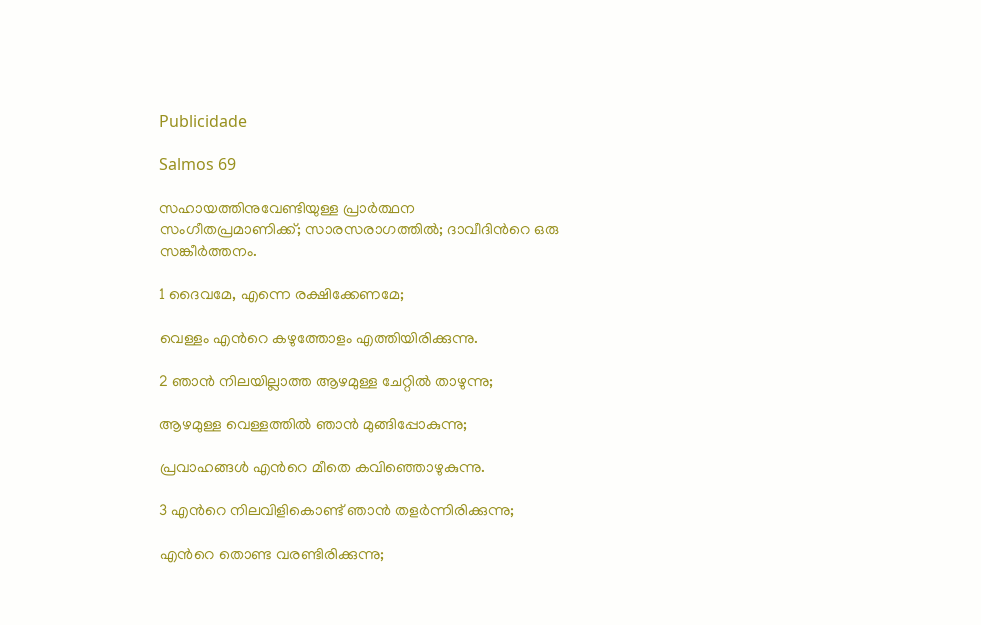Publicidade

Salmos 69

സഹായത്തിനുവേണ്ടിയുള്ള പ്രാർത്ഥന
സംഗീതപ്രമാണിക്ക്; സാരസരാഗത്തിൽ; ദാവീദിന്‍റെ ഒരു സങ്കീർത്തനം.

1 ദൈവമേ, എന്നെ രക്ഷിക്കേണമേ;

വെള്ളം എന്‍റെ കഴുത്തോളം എത്തിയിരിക്കുന്നു.

2 ഞാൻ നിലയില്ലാത്ത ആഴമുള്ള ചേറ്റിൽ താഴുന്നു;

ആഴമുള്ള വെള്ളത്തിൽ ഞാൻ മുങ്ങിപ്പോകുന്നു;

പ്രവാഹങ്ങൾ എന്‍റെ മീതെ കവിഞ്ഞൊഴുകുന്നു.

3 എന്‍റെ നിലവിളികൊണ്ട് ഞാൻ തളർന്നിരിക്കുന്നു;

എന്‍റെ തൊണ്ട വരണ്ടിരിക്കുന്നു;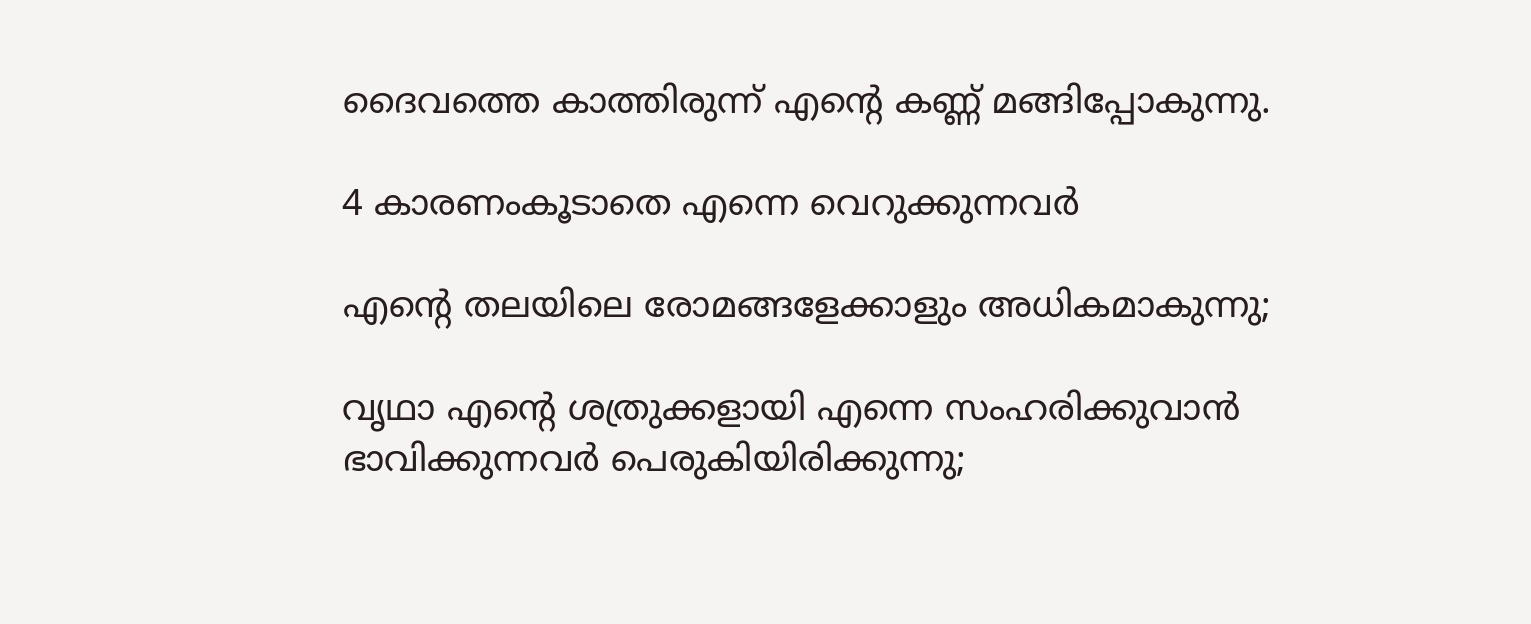ദൈവത്തെ കാത്തിരുന്ന് എന്‍റെ കണ്ണ് മങ്ങിപ്പോകുന്നു.

4 കാരണംകൂടാതെ എന്നെ വെറുക്കുന്നവർ

എന്‍റെ തലയിലെ രോമങ്ങളേക്കാളും അധികമാകുന്നു;

വൃഥാ എന്‍റെ ശത്രുക്കളായി എന്നെ സംഹരിക്കുവാൻ ഭാവിക്കുന്നവർ പെരുകിയിരിക്കുന്നു;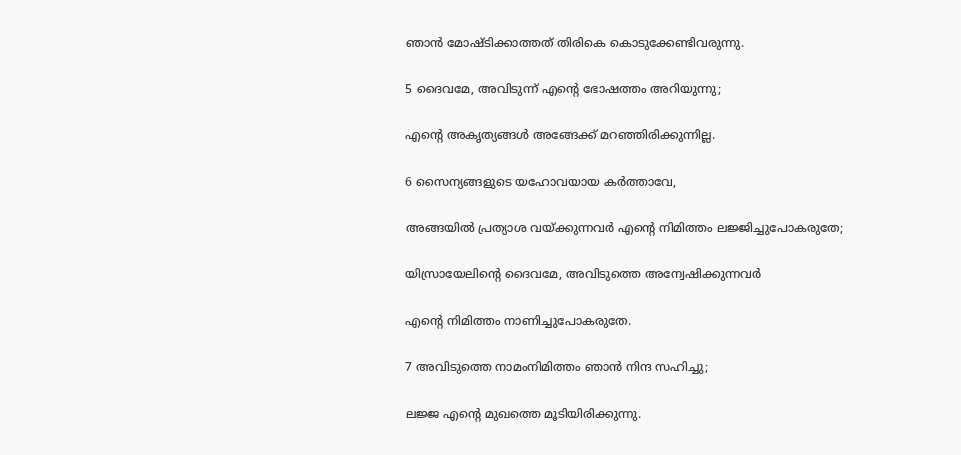ഞാൻ മോഷ്ടിക്കാത്തത് തിരികെ കൊടുക്കേണ്ടിവരുന്നു.

5 ദൈവമേ, അവിടുന്ന് എന്‍റെ ഭോഷത്തം അറിയുന്നു;

എന്‍റെ അകൃത്യങ്ങൾ അങ്ങേക്ക് മറഞ്ഞിരിക്കുന്നില്ല.

6 സൈന്യങ്ങളുടെ യഹോവയായ കർത്താവേ,

അങ്ങയിൽ പ്രത്യാശ വയ്ക്കുന്നവർ എന്‍റെ നിമിത്തം ലജ്ജിച്ചുപോകരുതേ;

യിസ്രായേലിന്‍റെ ദൈവമേ, അവിടുത്തെ അന്വേഷിക്കുന്നവർ

എന്‍റെ നിമിത്തം നാണിച്ചുപോകരുതേ.

7 അവിടുത്തെ നാമംനിമിത്തം ഞാൻ നിന്ദ സഹിച്ചു;

ലജ്ജ എന്‍റെ മുഖത്തെ മൂടിയിരിക്കുന്നു.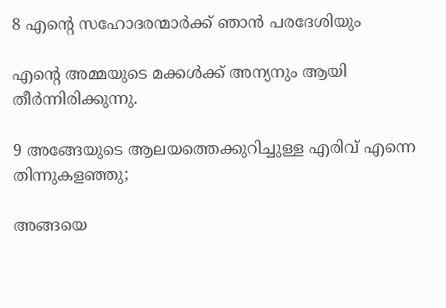8 എന്‍റെ സഹോദരന്മാർക്ക് ഞാൻ പരദേശിയും

എന്‍റെ അമ്മയുടെ മക്കൾക്ക് അന്യനും ആയി തീർന്നിരിക്കുന്നു.

9 അങ്ങേയുടെ ആലയത്തെക്കുറിച്ചുള്ള എരിവ് എന്നെ തിന്നുകളഞ്ഞു;

അങ്ങയെ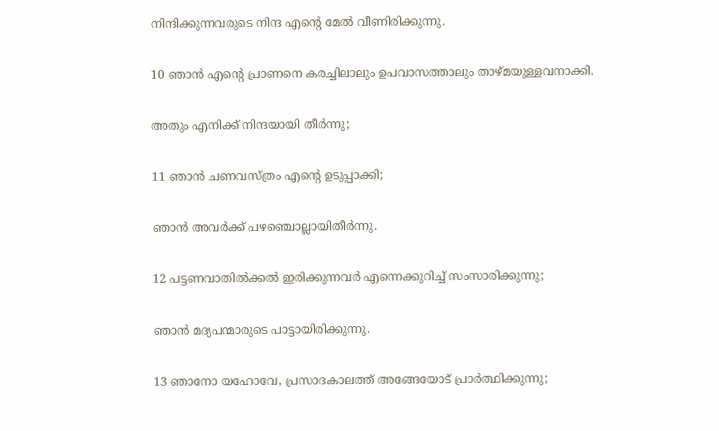നിന്ദിക്കുന്നവരുടെ നിന്ദ എന്‍റെ മേൽ വീണിരിക്കുന്നു.

10 ഞാൻ എന്‍റെ പ്രാണനെ കരച്ചിലാലും ഉപവാസത്താലും താഴ്മയുള്ളവനാക്കി.

അതും എനിക്ക് നിന്ദയായി തീർന്നു;

11 ഞാൻ ചണവസ്ത്രം എന്‍റെ ഉടുപ്പാക്കി;

ഞാൻ അവർക്ക് പഴഞ്ചൊല്ലായിതീർന്നു.

12 പട്ടണവാതില്‍ക്കൽ ഇരിക്കുന്നവർ എന്നെക്കുറിച്ച് സംസാരിക്കുന്നു;

ഞാൻ മദ്യപന്മാരുടെ പാട്ടായിരിക്കുന്നു.

13 ഞാനോ യഹോവേ, പ്രസാദകാലത്ത് അങ്ങേയോട് പ്രാർത്ഥിക്കുന്നു;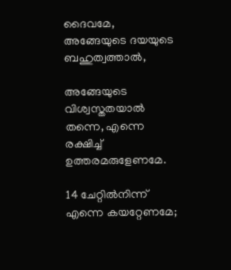ദൈവമേ, അങ്ങേയുടെ ദയയുടെ ബഹുത്വത്താൽ,

അങ്ങേയുടെ വിശ്വസ്തതയാൽ തന്നെ, എന്നെ രക്ഷിച്ച് ഉത്തരമരുളേണമേ.

14 ചേറ്റിൽനിന്ന് എന്നെ കയറ്റേണമേ;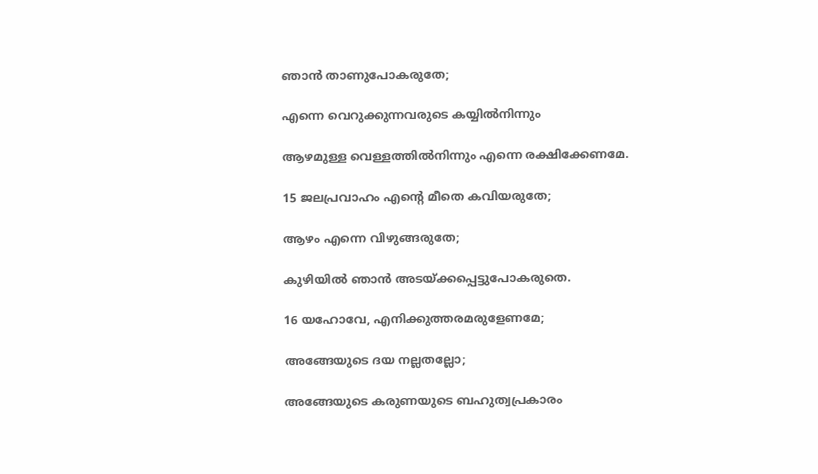ഞാൻ താണുപോകരുതേ;

എന്നെ വെറുക്കുന്നവരുടെ കയ്യിൽനിന്നും

ആഴമുള്ള വെള്ളത്തിൽനിന്നും എന്നെ രക്ഷിക്കേണമേ.

15 ജലപ്രവാഹം എന്‍റെ മീതെ കവിയരുതേ;

ആഴം എന്നെ വിഴുങ്ങരുതേ;

കുഴിയിൽ ഞാൻ അടയ്ക്കപ്പെട്ടുപോകരുതെ.

16 യഹോവേ, എനിക്കുത്തരമരുളേണമേ;

അങ്ങേയുടെ ദയ നല്ലതല്ലോ;

അങ്ങേയുടെ കരുണയുടെ ബഹുത്വപ്രകാരം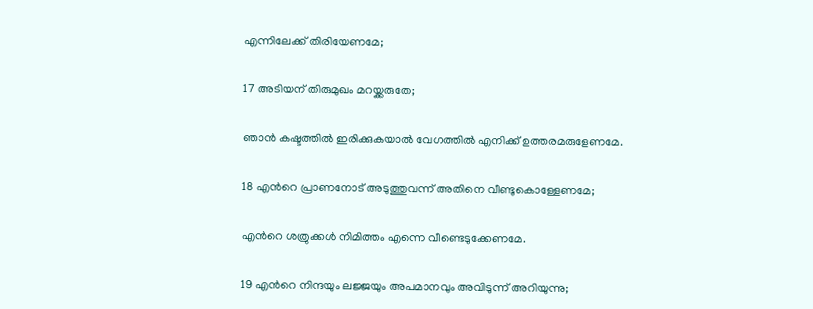എന്നിലേക്ക് തിരിയേണമേ;

17 അടിയന് തിരുമുഖം മറയ്ക്കരുതേ;

ഞാൻ കഷ്ടത്തിൽ ഇരിക്കുകയാൽ വേഗത്തിൽ എനിക്ക് ഉത്തരമരുളേണമേ.

18 എന്‍റെ പ്രാണനോട് അടുത്തുവന്ന് അതിനെ വീണ്ടുകൊള്ളേണമേ;

എന്‍റെ ശത്രുക്കൾ നിമിത്തം എന്നെ വീണ്ടെടുക്കേണമേ.

19 എന്‍റെ നിന്ദയും ലജ്ജയും അപമാനവും അവിടുന്ന് അറിയുന്നു;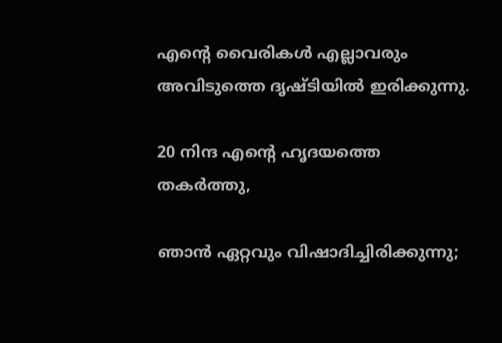എന്‍റെ വൈരികൾ എല്ലാവരും അവിടുത്തെ ദൃഷ്ടിയിൽ ഇരിക്കുന്നു.

20 നിന്ദ എന്‍റെ ഹൃദയത്തെ തകർത്തു,

ഞാൻ ഏറ്റവും വിഷാദിച്ചിരിക്കുന്നു;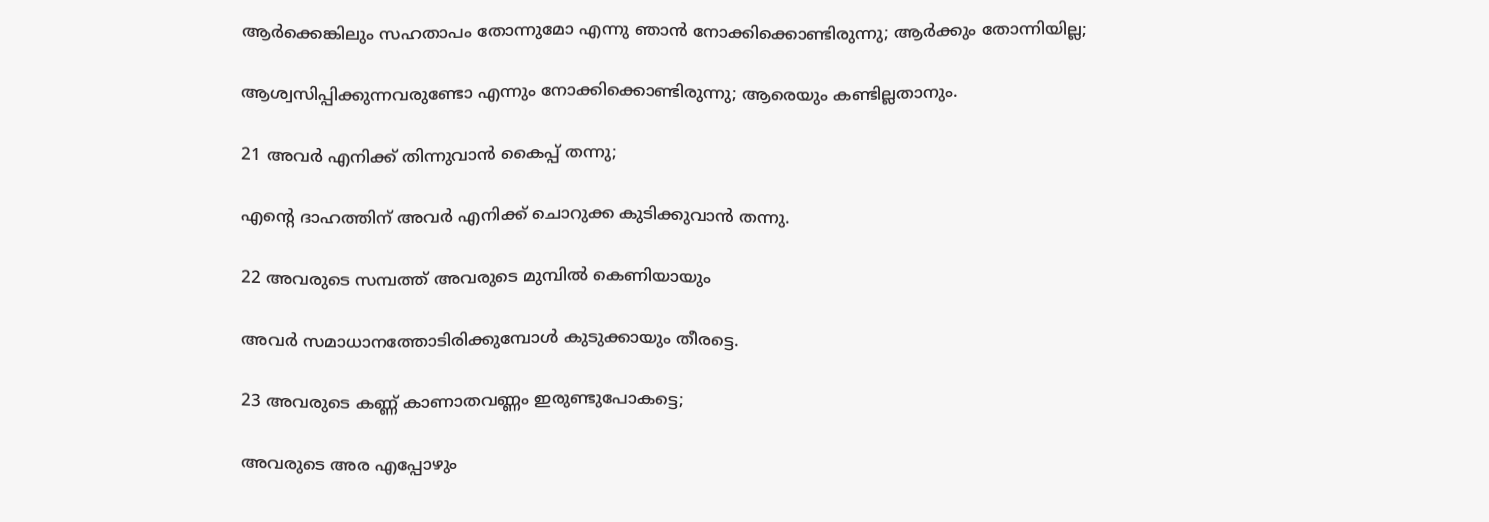ആർക്കെങ്കിലും സഹതാപം തോന്നുമോ എന്നു ഞാൻ നോക്കിക്കൊണ്ടിരുന്നു; ആർക്കും തോന്നിയില്ല;

ആശ്വസിപ്പിക്കുന്നവരുണ്ടോ എന്നും നോക്കിക്കൊണ്ടിരുന്നു; ആരെയും കണ്ടില്ലതാനും.

21 അവർ എനിക്ക് തിന്നുവാൻ കൈപ്പ് തന്നു;

എന്‍റെ ദാഹത്തിന് അവർ എനിക്ക് ചൊറുക്ക കുടിക്കുവാൻ തന്നു.

22 അവരുടെ സമ്പത്ത് അവരുടെ മുമ്പിൽ കെണിയായും

അവർ സമാധാനത്തോടിരിക്കുമ്പോൾ കുടുക്കായും തീരട്ടെ.

23 അവരുടെ കണ്ണ് കാണാതവണ്ണം ഇരുണ്ടുപോകട്ടെ;

അവരുടെ അര എപ്പോഴും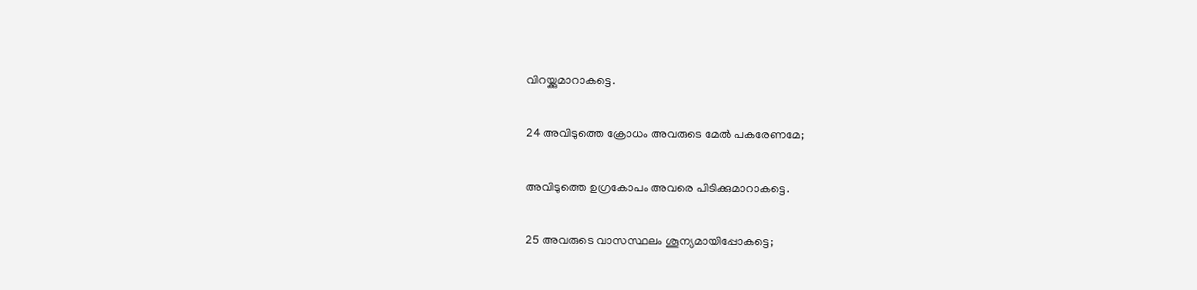വിറയ്ക്കുമാറാകട്ടെ.

24 അവിടുത്തെ ക്രോധം അവരുടെ മേൽ പകരേണമേ;

അവിടുത്തെ ഉഗ്രകോപം അവരെ പിടിക്കുമാറാകട്ടെ.

25 അവരുടെ വാസസ്ഥലം ശൂന്യമായിപ്പോകട്ടെ;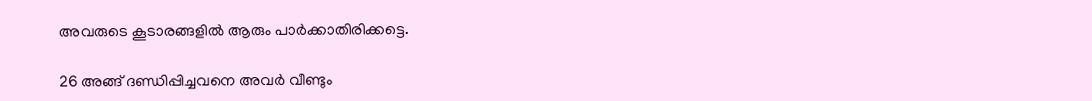അവരുടെ കൂടാരങ്ങളിൽ ആരും പാർക്കാതിരിക്കട്ടെ.

26 അങ്ങ് ദണ്ഡിപ്പിച്ചവനെ അവർ വീണ്ടും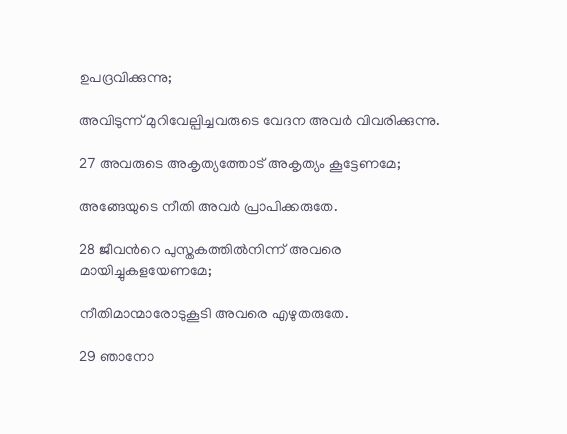ഉപദ്രവിക്കുന്നു;

അവിടുന്ന് മുറിവേല്പിച്ചവരുടെ വേദന അവർ വിവരിക്കുന്നു.

27 അവരുടെ അകൃത്യത്തോട് അകൃത്യം കൂട്ടേണമേ;

അങ്ങേയുടെ നീതി അവർ പ്രാപിക്കരുതേ.

28 ജീവന്‍റെ പുസ്തകത്തിൽനിന്ന് അവരെ മായിച്ചുകളയേണമേ;

നീതിമാന്മാരോടുകൂടി അവരെ എഴുതരുതേ.

29 ഞാനോ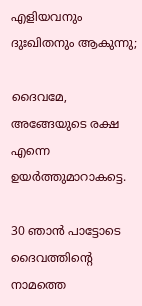എളിയവനും ദുഃഖിതനും ആകുന്നു;

ദൈവമേ, അങ്ങേയുടെ രക്ഷ എന്നെ ഉയർത്തുമാറാകട്ടെ.

30 ഞാൻ പാട്ടോടെ ദൈവത്തിന്‍റെ നാമത്തെ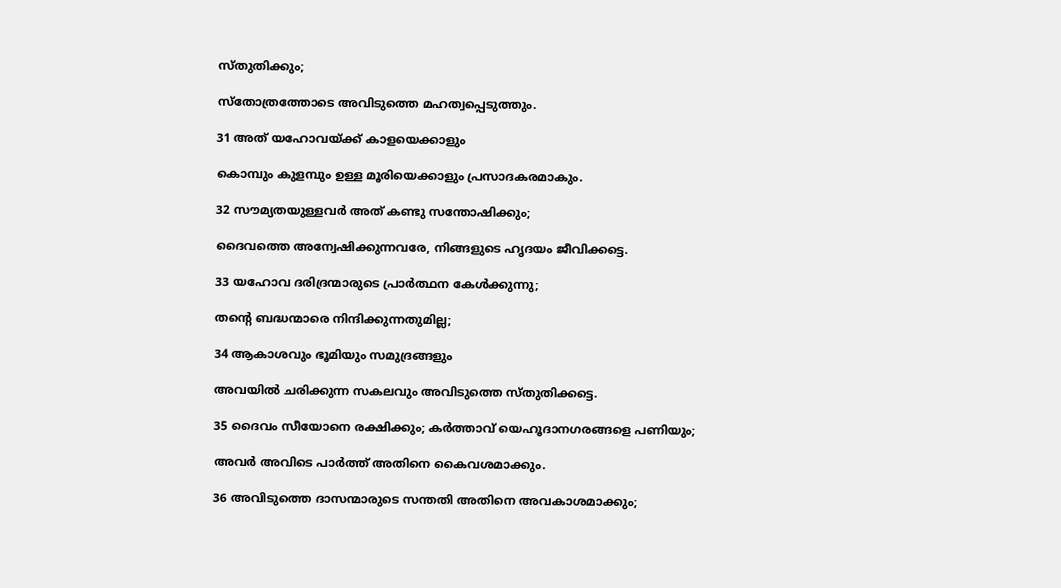സ്തുതിക്കും;

സ്തോത്രത്തോടെ അവിടുത്തെ മഹത്വപ്പെടുത്തും.

31 അത് യഹോവയ്ക്ക് കാളയെക്കാളും

കൊമ്പും കുളമ്പും ഉള്ള മൂരിയെക്കാളും പ്രസാദകരമാകും.

32 സൗമ്യതയുള്ളവർ അത് കണ്ടു സന്തോഷിക്കും;

ദൈവത്തെ അന്വേഷിക്കുന്നവരേ, നിങ്ങളുടെ ഹൃദയം ജീവിക്കട്ടെ.

33 യഹോവ ദരിദ്രന്മാരുടെ പ്രാർത്ഥന കേൾക്കുന്നു;

തന്‍റെ ബദ്ധന്മാരെ നിന്ദിക്കുന്നതുമില്ല;

34 ആകാശവും ഭൂമിയും സമുദ്രങ്ങളും

അവയിൽ ചരിക്കുന്ന സകലവും അവിടുത്തെ സ്തുതിക്കട്ടെ.

35 ദൈവം സീയോനെ രക്ഷിക്കും; കർത്താവ് യെഹൂദാനഗരങ്ങളെ പണിയും;

അവർ അവിടെ പാർത്ത് അതിനെ കൈവശമാക്കും.

36 അവിടുത്തെ ദാസന്മാരുടെ സന്തതി അതിനെ അവകാശമാക്കും;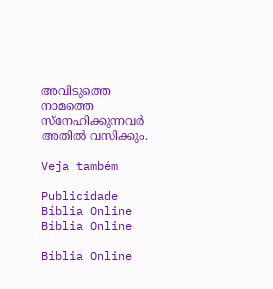അവിടുത്തെ നാമത്തെ സ്നേഹിക്കുന്നവർ അതിൽ വസിക്കും.

Veja também

Publicidade
Bíblia Online Bíblia Online

Bíblia Online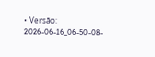• Versão: 2026-06-16_06-50-08-